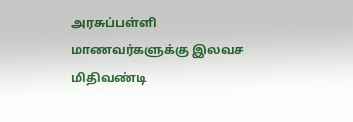அரசுப்பள்ளி மாணவர்களுக்கு இலவச மிதிவண்டி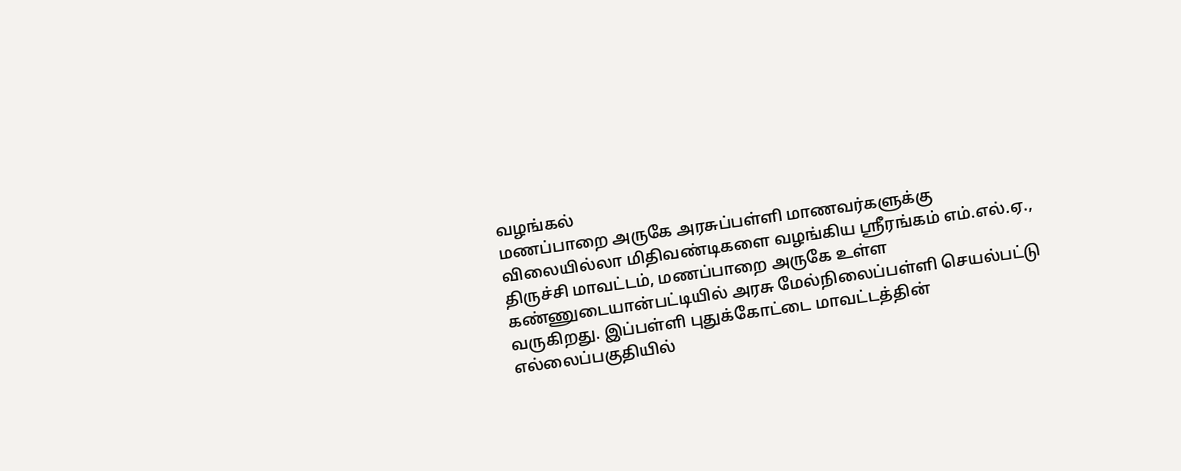வழங்கல்
மணப்பாறை அருகே அரசுப்பள்ளி மாணவர்களுக்கு விலையில்லா மிதிவண்டிகளை வழங்கிய ஸ்ரீரங்கம் எம்.எல்.ஏ.,
திருச்சி மாவட்டம், மணப்பாறை அருகே உள்ள கண்ணுடையான்பட்டியில் அரசு மேல்நிலைப்பள்ளி செயல்பட்டு வருகிறது. இப்பள்ளி புதுக்கோட்டை மாவட்டத்தின் எல்லைப்பகுதியில்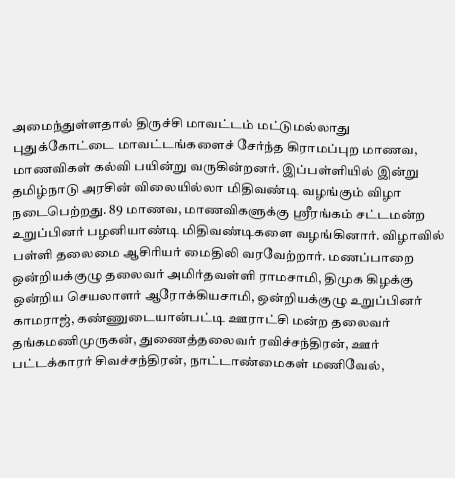அமைந்துள்ளதால் திருச்சி மாவட்டம் மட்டுமல்லாது புதுக்கோட்டை மாவட்டங்களைச் சேர்ந்த கிராமப்புற மாணவ, மாணவிகள் கல்வி பயின்று வருகின்றனர். இப்பள்ளியில் இன்று தமிழ்நாடு அரசின் விலையில்லா மிதிவண்டி வழங்கும் விழா நடைபெற்றது. 89 மாணவ, மாணவிகளுக்கு ஸ்ரீரங்கம் சட்டமன்ற உறுப்பினர் பழனியாண்டி மிதிவண்டிகளை வழங்கினார். விழாவில் பள்ளி தலைமை ஆசிரியர் மைதிலி வரவேற்றார். மணப்பாறை ஒன்றியக்குழு தலைவர் அமிர்தவள்ளி ராமசாமி, திமுக கிழக்கு ஒன்றிய செயலாளர் ஆரோக்கியசாமி, ஒன்றியக்குழு உறுப்பினர் காமராஜ், கண்ணுடையான்பட்டி ஊராட்சி மன்ற தலைவர் தங்கமணிமுருகன், துணைத்தலைவர் ரவிச்சந்திரன், ஊர் பட்டக்காரர் சிவச்சந்திரன், நாட்டாண்மைகள் மணிவேல்,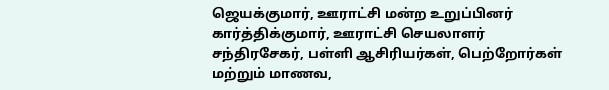ஜெயக்குமார், ஊராட்சி மன்ற உறுப்பினர் கார்த்திக்குமார், ஊராட்சி செயலாளர் சந்திரசேகர், பள்ளி ஆசிரியர்கள், பெற்றோர்கள் மற்றும் மாணவ,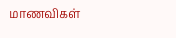மாணவிகள்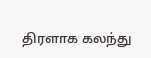திரளாக கலந்து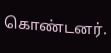கொண்டனர்.